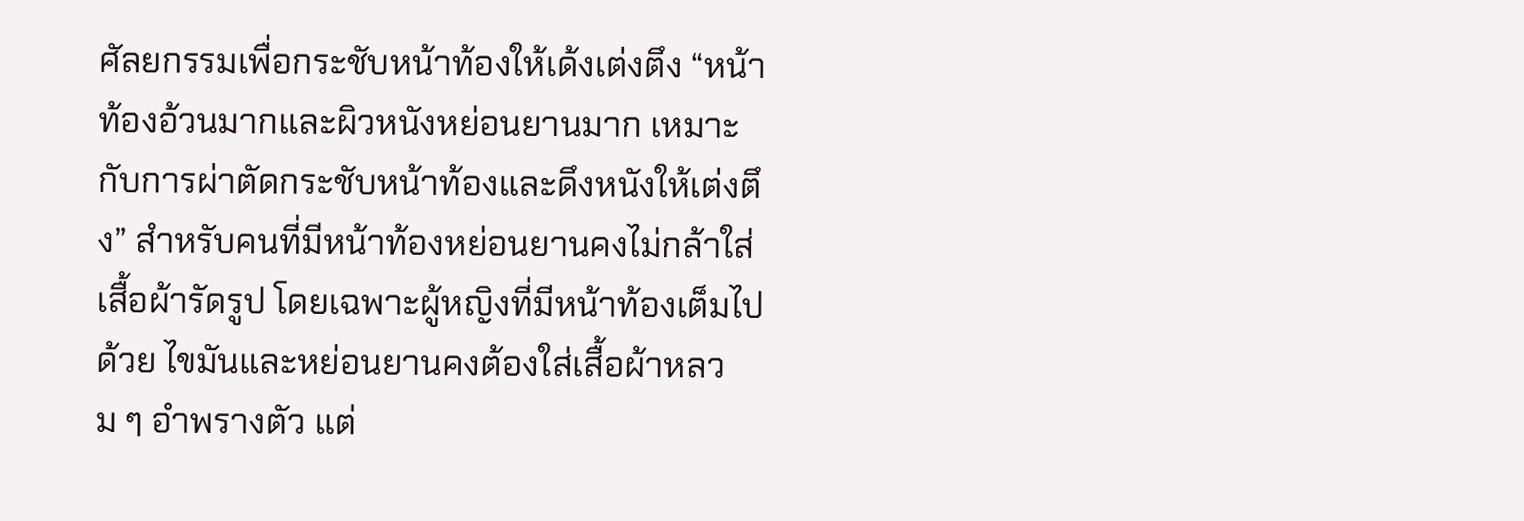ศัลยกรรมเพื่อกระชับหน้าท้องให้เด้งเต่งตึง “หน้าท้องอ้วนมากและผิวหนังหย่อนยานมาก เหมาะกับการผ่าตัดกระชับหน้าท้องและดึงหนังให้เต่งตึง” สำหรับคนที่มีหน้าท้องหย่อนยานคงไม่กล้าใส่เสื้อผ้ารัดรูป โดยเฉพาะผู้หญิงที่มีหน้าท้องเต็มไปด้วย ไขมันและหย่อนยานคงต้องใส่เสื้อผ้าหลวม ๆ อำพรางตัว แต่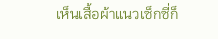เห็นเสื้อผ้าแนวเซ็กซี่ก็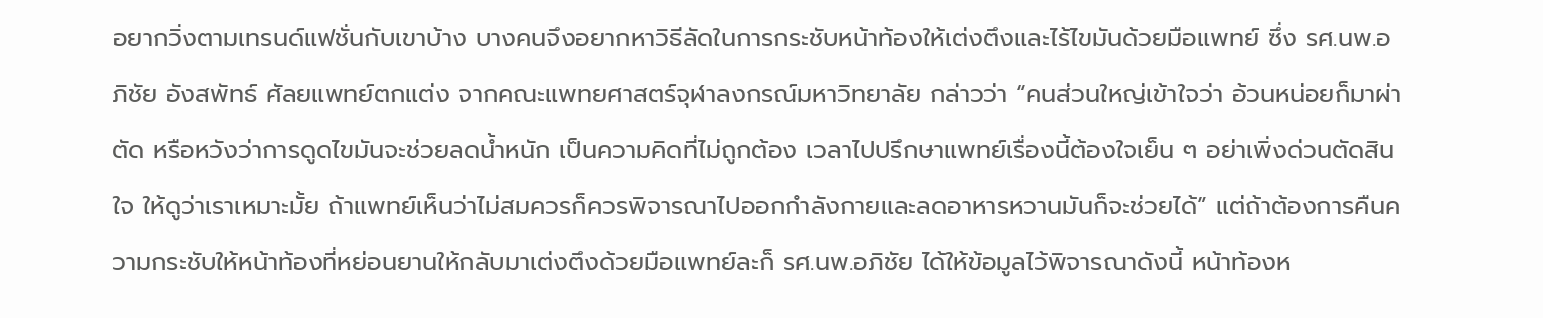อยากวิ่งตามเทรนด์แฟชั่นกับเขาบ้าง บางคนจึงอยากหาวิธีลัดในการกระชับหน้าท้องให้เต่งตึงและไร้ไขมันด้วยมือแพทย์ ซึ่ง รศ.นพ.อภิชัย อังสพัทธ์ ศัลยแพทย์ตกแต่ง จากคณะแพทยศาสตร์จุฬาลงกรณ์มหาวิทยาลัย กล่าวว่า “คนส่วนใหญ่เข้าใจว่า อ้วนหน่อยก็มาผ่าตัด หรือหวังว่าการดูดไขมันจะช่วยลดน้ำหนัก เป็นความคิดที่ไม่ถูกต้อง เวลาไปปรึกษาแพทย์เรื่องนี้ต้องใจเย็น ๆ อย่าเพิ่งด่วนตัดสินใจ ให้ดูว่าเราเหมาะมั้ย ถ้าแพทย์เห็นว่าไม่สมควรก็ควรพิจารณาไปออกกำลังกายและลดอาหารหวานมันก็จะช่วยได้” แต่ถ้าต้องการคืนความกระชับให้หน้าท้องที่หย่อนยานให้กลับมาเต่งตึงด้วยมือแพทย์ละก็ รศ.นพ.อภิชัย ได้ให้ข้อมูลไว้พิจารณาดังนี้ หน้าท้องห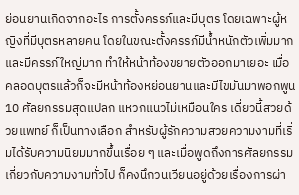ย่อนยานเกิดจากอะไร การตั้งครรภ์และมีบุตร โดยเฉพาะผู้หญิงที่มีบุตรหลายคน โดยในขณะตั้งครรภ์มีน้ำหนักตัวเพิ่มมากและมีครรภ์ใหญ่มาก ทำให้หน้าท้องขยายตัวออกมาเยอะ เมื่อคลอดบุตรแล้วก็จะมีหน้าท้องหย่อนยานและมีไขมันมาพอกพูน
10 ศัลยกรรมสุดแปลก แหวกแนวไม่เหมือนใคร เดี่ยวนี้สวยด้วยแพทย์ ก็เป็นทางเลือก สำหรับผู้รักความสวยความงามที่เริ่มได้รับความนิยมมากขึ้นเรื่อย ๆ และเมื่อพูดถึงการศัลยกรรมเกี่ยวกับความงามทั่วไป ก็คงนึกวนเวียนอยู่ด้วยเรื่องการผ่า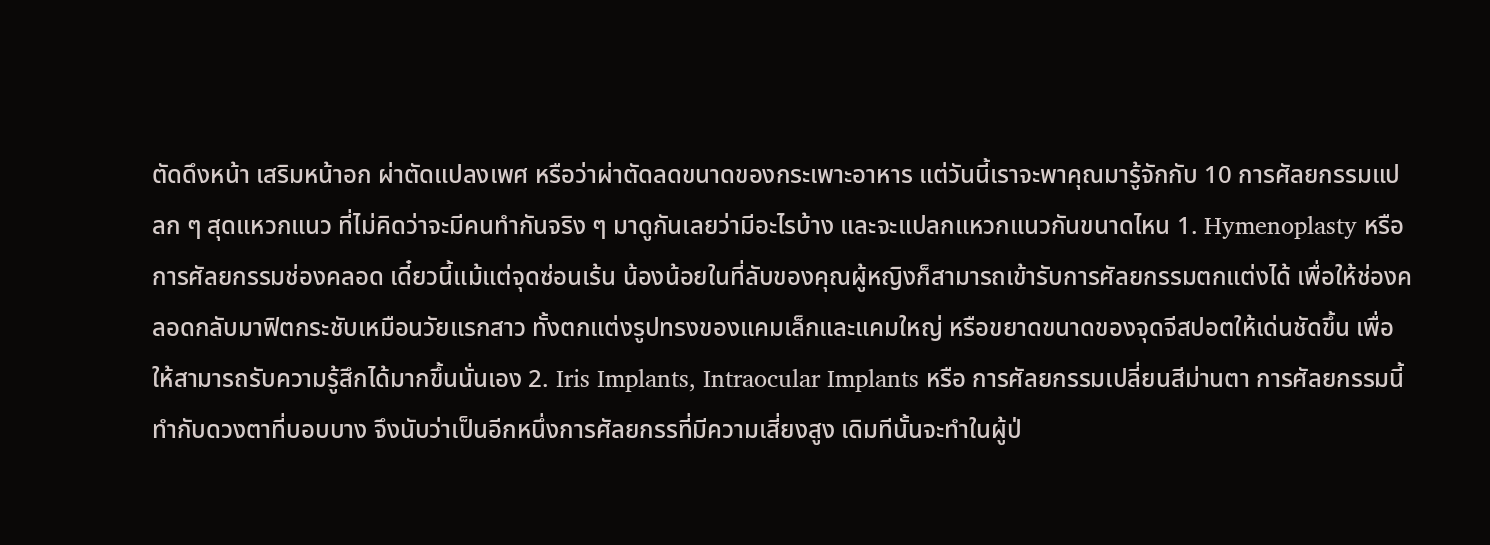ตัดดึงหน้า เสริมหน้าอก ผ่าตัดแปลงเพศ หรือว่าผ่าตัดลดขนาดของกระเพาะอาหาร แต่วันนี้เราจะพาคุณมารู้จักกับ 10 การศัลยกรรมแปลก ๆ สุดแหวกแนว ที่ไม่คิดว่าจะมีคนทำกันจริง ๆ มาดูกันเลยว่ามีอะไรบ้าง และจะแปลกแหวกแนวกันขนาดไหน 1. Hymenoplasty หรือ การศัลยกรรมช่องคลอด เดี๋ยวนี้แม้แต่จุดซ่อนเร้น น้องน้อยในที่ลับของคุณผู้หญิงก็สามารถเข้ารับการศัลยกรรมตกแต่งได้ เพื่อให้ช่องคลอดกลับมาฟิตกระชับเหมือนวัยแรกสาว ทั้งตกแต่งรูปทรงของแคมเล็กและแคมใหญ่ หรือขยาดขนาดของจุดจีสปอตให้เด่นชัดขึ้น เพื่อให้สามารถรับความรู้สึกได้มากขึ้นนั่นเอง 2. Iris Implants, Intraocular Implants หรือ การศัลยกรรมเปลี่ยนสีม่านตา การศัลยกรรมนี้ทำกับดวงตาที่บอบบาง จึงนับว่าเป็นอีกหนึ่งการศัลยกรรที่มีความเสี่ยงสูง เดิมทีนั้นจะทำในผู้ป่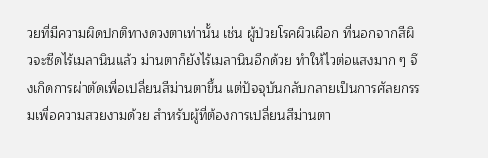วยที่มีความผิดปกติทางดวงตาเท่านั้น เช่น ผู้ป่วยโรคผิวเผือก ที่นอกจากสีผิวจะซีดไร้เมลานินแล้ว ม่านตาก็ยังไร้เมลานินอีกด้วย ทำให้ไวต่อแสงมาก ๆ จึงเกิดการผ่าตัดเพื่อเปลี่ยนสีม่านตาขึ้น แต่ปัจจุบันกลับกลายเป็นการศัลยกรรมเพื่อความสวยงามด้วย สำหรับผู้ที่ต้องการเปลี่ยนสีม่านตา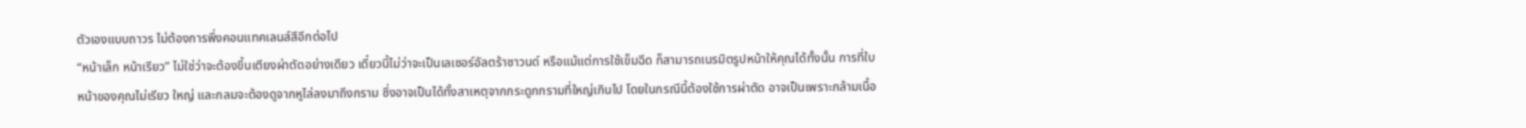ตัวเองแบบถาวร ไม่ต้องการพึ่งคอนแทคเลนส์สีอีกต่อไป
“หน้าเล็ก หน้าเรียว” ไม่ใช่ว่าจะต้องขึ้นเตียงผ่าตัดอย่างเดียว เดี๋ยวนี้ไม่ว่าจะเป็นเลเซอร์อัลตร้าซาวนด์ หรือแม้แต่การใช้เข็มฉีด ก็สามารถเนรมิตรูปหน้าให้คุณได้ทั้งนั้น การที่ใบหน้าของคุณไม่เรียว ใหญ่ และกลมจะต้องดูจากหูไล่ลงมาถึงกราม ซึ่งอาจเป็นได้ทั้งสาเหตุจากกระดูกกรามที่ใหญ่เกินไป โดยในกรณีนี้ต้องใช้การผ่าตัด อาจเป็นเพราะกล้ามเนื้อ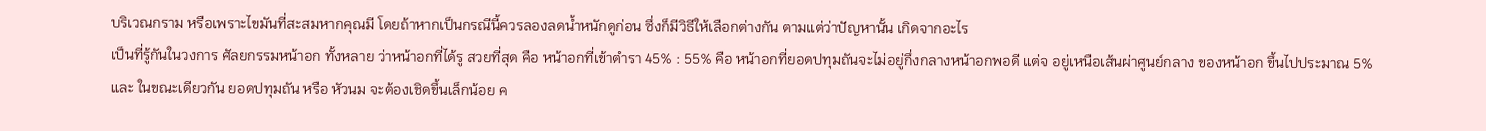บริเวณกราม หรือเพราะไขมันที่สะสมหากคุณมี โดยถ้าหากเป็นกรณีนี้ควรลองลดน้ำหนักดูก่อน ซึ่งก็มีวิธีให้เลือกต่างกัน ตามแต่ว่าปัญหานั้น เกิดจากอะไร
เป็นที่รู้กันในวงการ ศัลยกรรมหน้าอก ทั้งหลาย ว่าหน้าอกที่ได้รู สวยที่สุด คือ หน้าอกที่เข้าตำรา 45% : 55% คือ หน้าอกที่ยอดปทุมถันจะไม่อยู่กึ่งกลางหน้าอกพอดี แต่จ อยู่เหนือเส้นผ่าศูนย์กลาง ของหน้าอก ขึ้นไปประมาณ 5% และ ในขณะเดียวกัน ยอดปทุมถัน หรือ หัวนม จะต้องเชิดขึ้นเล็กน้อย ค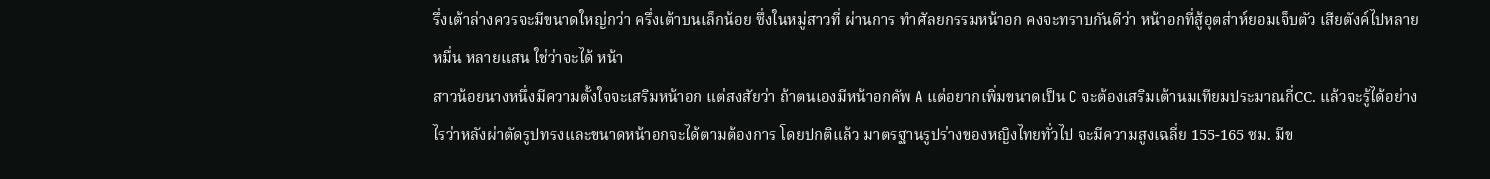รึ่งเต้าล่างควรจะมีขนาดใหญ่กว่า ครึ่งเต้าบนเล็กน้อย ซึ่งในหมู่สาวที่ ผ่านการ ทำศัลยกรรมหน้าอก คงจะทราบกันดีว่า หน้าอกที่สู้อุตส่าห์ยอมเจ็บตัว เสียตังค์ไปหลายหมื่น หลายแสน ใช่ว่าจะได้ หน้า
สาวน้อยนางหนึ่งมีความตั้งใจจะเสริมหน้าอก แต่สงสัยว่า ถ้าตนเองมีหน้าอกคัพ A แต่อยากเพิ่มขนาดเป็น C จะต้องเสริมเต้านมเทียมประมาณกี่CC. แล้วจะรู้ได้อย่างไรว่าหลังผ่าตัดรูปทรงและขนาดหน้าอกจะได้ตามต้องการ โดยปกติแล้ว มาตรฐานรูปร่างของหญิงไทยทั่วไป จะมีความสูงเฉลี่ย 155-165 ซม. มีข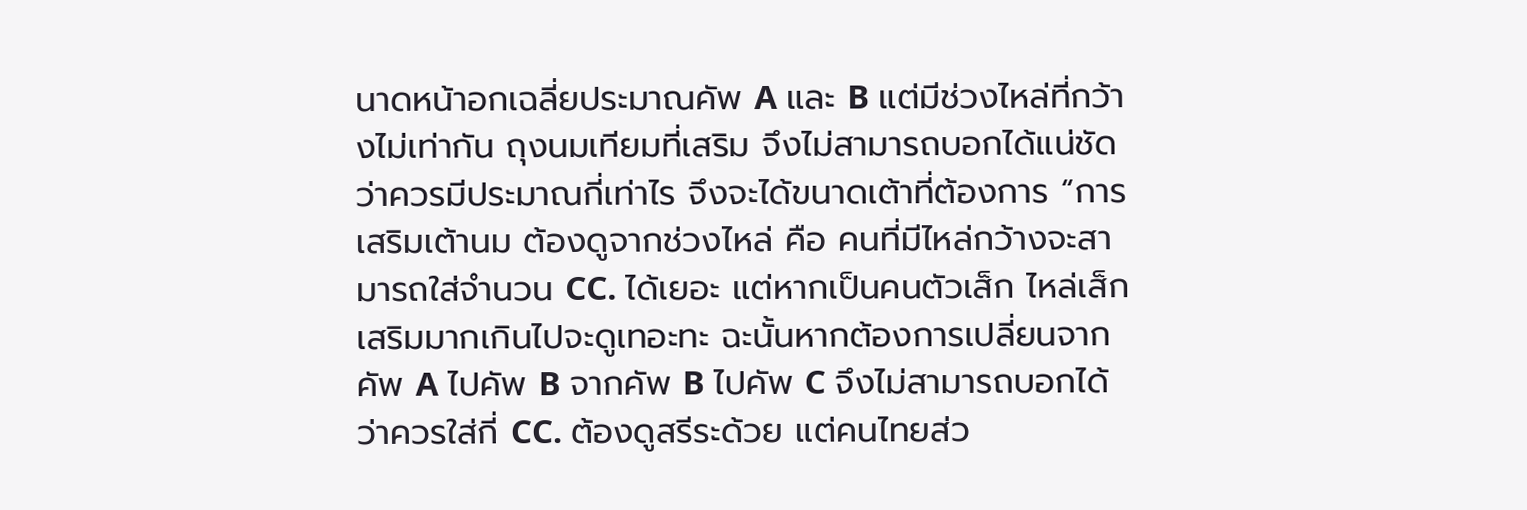นาดหน้าอกเฉลี่ยประมาณคัพ A และ B แต่มีช่วงไหล่ที่กว้างไม่เท่ากัน ถุงนมเทียมที่เสริม จึงไม่สามารถบอกได้แน่ชัดว่าควรมีประมาณกี่เท่าไร จึงจะได้ขนาดเต้าที่ต้องการ “การเสริมเต้านม ต้องดูจากช่วงไหล่ คือ คนที่มีไหล่กว้างจะสามารถใส่จำนวน CC. ได้เยอะ แต่หากเป็นคนตัวเส็ก ไหล่เส็ก เสริมมากเกินไปจะดูเทอะทะ ฉะนั้นหากต้องการเปลี่ยนจากคัพ A ไปคัพ B จากคัพ B ไปคัพ C จึงไม่สามารถบอกได้ว่าควรใส่กี่ CC. ต้องดูสรีระด้วย แต่คนไทยส่ว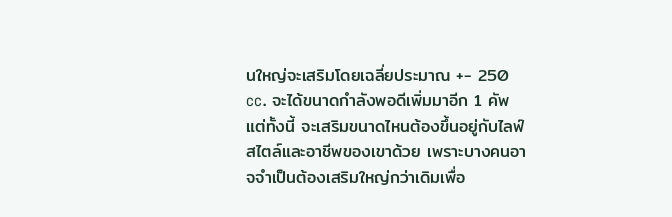นใหญ่จะเสริมโดยเฉลี่ยประมาณ +- 250 cc. จะได้ขนาดกำลังพอดีเพิ่มมาอีก 1 คัพ แต่ทั้งนี้ จะเสริมขนาดไหนต้องขึ้นอยู่กับไลฟ์สไตล์และอาชีพของเขาด้วย เพราะบางคนอาจจำเป็นต้องเสริมใหญ่กว่าเดิมเพื่อ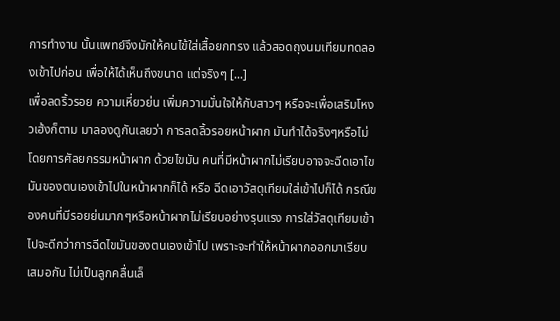การทำงาน นั้นแพทย์จึงมักให้คนไข้ใส่เสื้อยกทรง แล้วสอดถุงนมเทียมทดลองเข้าไปก่อน เพื่อให้ได้เห็นถึงขนาด แต่จริงๆ [...]
เพื่อลดริ้วรอย ความเหี่ยวย่น เพิ่มความมั่นใจให้กับสาวๆ หรือจะเพื่อเสริมโหงวเฮ้งก็ตาม มาลองดูกันเลยว่า การลดลิ้วรอยหน้าผาก มันทำได้จริงๆหรือไม่ โดยการศัลยกรรมหน้าผาก ด้วยไขมัน คนที่มีหน้าผากไม่เรียบอาจจะฉีดเอาไขมันของตนเองเข้าไปในหน้าผากก็ได้ หรือ ฉีดเอาวัสดุเทียมใส่เข้าไปก็ได้ กรณีของคนที่มีรอยย่นมากๆหรือหน้าผากไม่เรียบอย่างรุนแรง การใส่วัสดุเทียมเข้าไปจะดีกว่าการฉีดไขมันของตนเองเข้าไป เพราะจะทำให้หน้าผากออกมาเรียบเสมอกัน ไม่เป็นลูกคลื่นเล็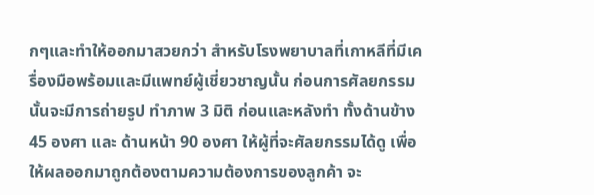กๆและทำให้ออกมาสวยกว่า สำหรับโรงพยาบาลที่เกาหลีที่มีเครื่องมือพร้อมและมีแพทย์ผู้เชี่ยวชาญนั้น ก่อนการศัลยกรรมนั้นจะมีการถ่ายรูป ทำภาพ 3 มิติ ก่อนและหลังทำ ทั้งด้านข้าง 45 องศา และ ด้านหน้า 90 องศา ให้ผู้ที่จะศัลยกรรมได้ดู เพื่อให้ผลออกมาถูกต้องตามความต้องการของลูกค้า จะ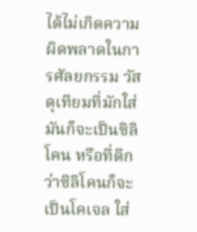ได้ไม่เกิดความผิดพลาดในการศัลยกรรม วัสดุเทียมที่มักใส่มันก็จะเป็นซิลิโคน หรือที่ดีกว่าซิลิโคนก็จะเป็นโคเจล ใส่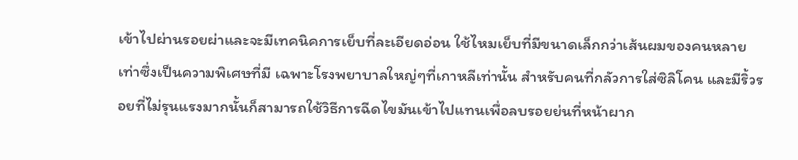เข้าไปผ่านรอยผ่าและจะมีเทคนิคการเย็บที่ละเอียดอ่อน ใช้ไหมเย็บที่มีขนาดเล็กกว่าเส้นผมของคนหลายเท่าซึ่งเป็นความพิเศษที่มี เฉพาะโรงพยาบาลใหญ่ๆที่เกาหลีเท่านั้น สำหรับคนที่กลัวการใส่ซิลิโคน และมีริ้วรอยที่ไม่รุนแรงมากนั้นก็สามารถใช้วิธีการฉีดไขมันเข้าไปแทนเพื่อลบรอยย่นที่หน้าผาก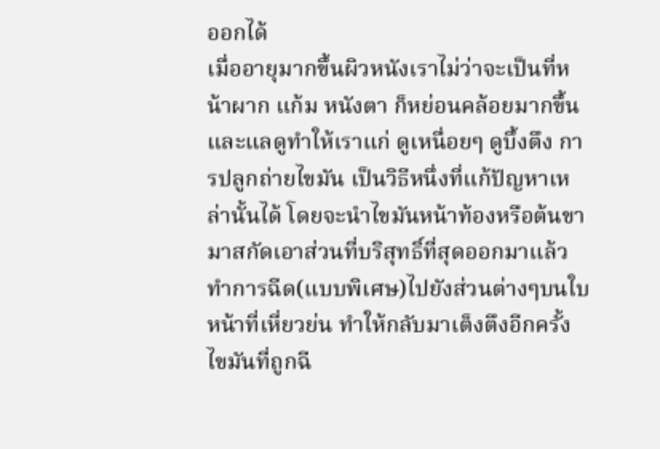ออกได้
เมื่ออายุมากขึ้นผิวหนังเราไม่ว่าจะเป็นที่หน้าผาก แก้ม หนังตา ก็หย่อนคล้อยมากขึ้น และแลดูทำให้เราแก่ ดูเหนื่อยๆ ดูบึ้งตึง การปลูกถ่ายไขมัน เป็นวิธีหนึ่งที่แก้ปัญหาเหล่านั้นได้ โดยจะนำไขมันหน้าท้องหรือต้นขามาสกัดเอาส่วนที่บริสุทธิ์ที่สุดออกมาแล้วทำการฉีด(แบบพิเศษ)ไปยังส่วนต่างๆบนใบหน้าที่เหี่ยวย่น ทำให้กลับมาเต็งตึงอีกครั้ง ไขมันที่ถูกฉี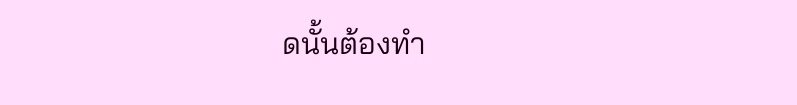ดนั้นต้องทำ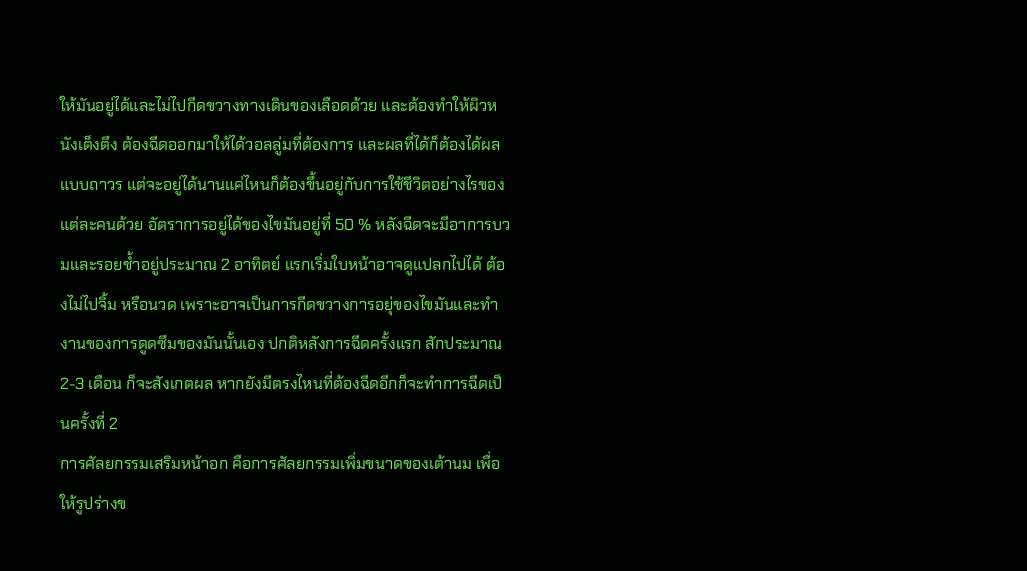ให้มันอยู่ได้และไม่ไปกีดขวางทางเดินของเลือดด้วย และต้องทำให้ผิวหนังเต็งตึง ต้องฉีดออกมาให้ได้วอลลู่มที่ต้องการ และผลที่ได้ก็ต้องได้ผลแบบถาวร แต่จะอยู่ได้นานแค่ไหนก็ต้องขึ้นอยู่กับการใช้ชีวิตอย่างไรของแต่ละคนด้วย อัตราการอยู่ได้ของไขมันอยู่ที่ 50 % หลังฉีดจะมีอาการบวมและรอยช้ำอยู่ประมาณ 2 อาทิตย์ แรกเริ่มใบหน้าอาจดูแปลกไปได้ ต้องไม่ไปจิ้ม หรือนวด เพราะอาจเป็นการกีดขวางการอยุ่ของไขมันและทำงานของการดูดซึมของมันนั้นเอง ปกติหลังการฉีดครั้งแรก สักประมาณ 2-3 เดือน ก็จะสังเกตผล หากยังมีตรงไหนที่ต้องฉีดอีกก็จะทำการฉีดเป็นครั้งที่ 2
การศัลยกรรมเสริมหน้าอก คือการศัลยกรรมเพิ่มขนาดของเต้านม เพื่อให้รูปร่างข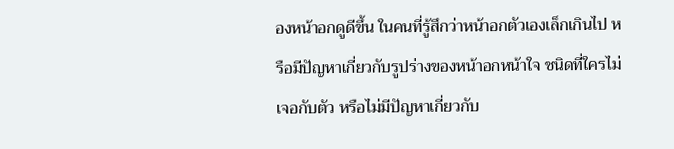องหน้าอกดูดีขึ้น ในคนที่รู้สึกว่าหน้าอกตัวเองเล็กเกินไป หรือมีปัญหาเกี่ยวกับรูปร่างของหน้าอกหน้าใจ ชนิดที่ใครไม่เจอกับตัว หรือไม่มีปัญหาเกี่ยวกับ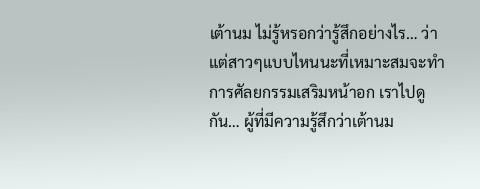เต้านม ไม่รู้หรอกว่ารู้สึกอย่างไร… ว่าแต่สาวๆแบบไหนนะที่เหมาะสมจะทำการศัลยกรรมเสริมหน้าอก เราไปดูกัน… ผู้ที่มีความรู้สึกว่าเต้านม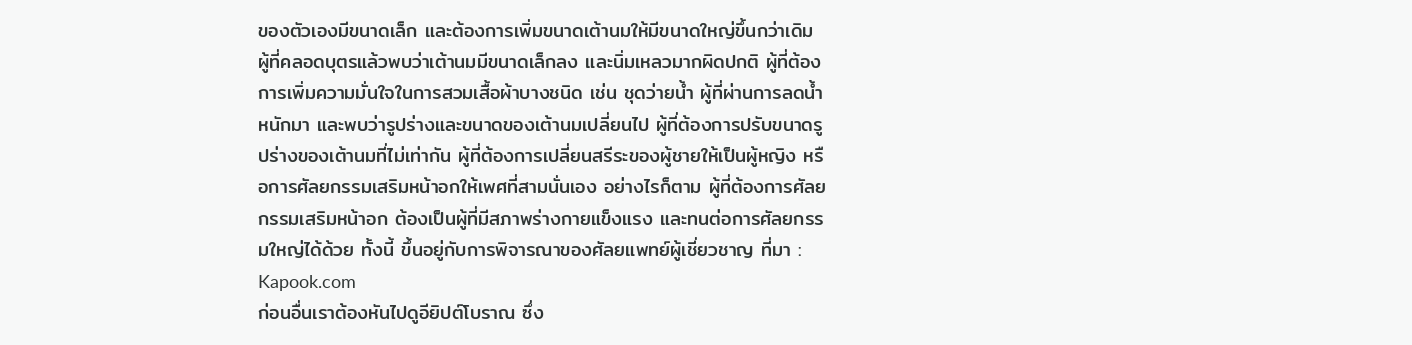ของตัวเองมีขนาดเล็ก และต้องการเพิ่มขนาดเต้านมให้มีขนาดใหญ่ขึ้นกว่าเดิม ผู้ที่คลอดบุตรแล้วพบว่าเต้านมมีขนาดเล็กลง และนิ่มเหลวมากผิดปกติ ผู้ที่ต้องการเพิ่มความมั่นใจในการสวมเสื้อผ้าบางชนิด เช่น ชุดว่ายน้ำ ผู้ที่ผ่านการลดน้ำหนักมา และพบว่ารูปร่างและขนาดของเต้านมเปลี่ยนไป ผู้ที่ต้องการปรับขนาดรูปร่างของเต้านมที่ไม่เท่ากัน ผู้ที่ต้องการเปลี่ยนสรีระของผู้ชายให้เป็นผู้หญิง หรือการศัลยกรรมเสริมหน้าอกให้เพศที่สามนั่นเอง อย่างไรก็ตาม ผู้ที่ต้องการศัลยกรรมเสริมหน้าอก ต้องเป็นผู้ที่มีสภาพร่างกายแข็งแรง และทนต่อการศัลยกรรมใหญ่ได้ด้วย ทั้งนี้ ขึ้นอยู่กับการพิจารณาของศัลยแพทย์ผู้เชี่ยวชาญ ที่มา : Kapook.com
ก่อนอื่นเราต้องหันไปดูอียิปต์โบราณ ซึ่ง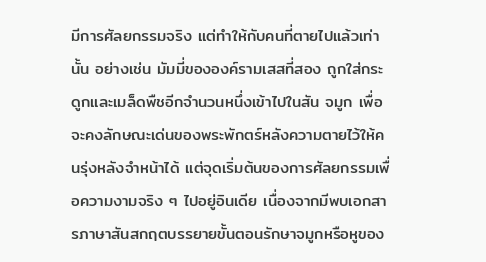มีการศัลยกรรมจริง แต่ทำให้กับคนที่ตายไปแล้วเท่านั้น อย่างเช่น มัมมี่ขององค์รามเสสที่สอง ถูกใส่กระดูกและเมล็ดพืชอีกจำนวนหนึ่งเข้าไปในสัน จมูก เพื่อจะคงลักษณะเด่นของพระพักตร์หลังความตายไว้ให้คนรุ่งหลังจำหน้าได้ แต่จุดเริ่มต้นของการศัลยกรรมเพื่อความงามจริง ๆ ไปอยู่อินเดีย เนื่องจากมีพบเอกสารภาษาสันสกฤตบรรยายขั้นตอนรักษาจมูกหรือหูของ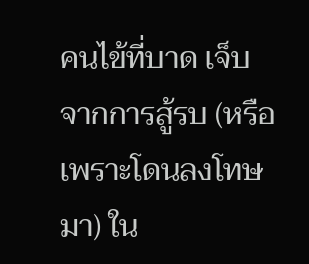คนไข้ที่บาด เจ็บจากการสู้รบ (หรือเพราะโดนลงโทษมา) ใน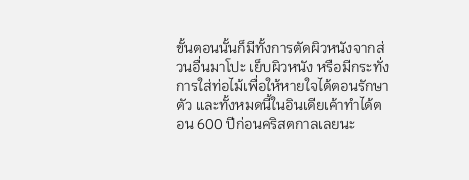ขั้นตอนนั้นก็มีทั้งการตัดผิวหนังจากส่วนอื่นมาโปะ เย็บผิวหนัง หรือมีกระทั่งการใส่ท่อไม้เพื่อให้หายใจได้ตอนรักษาตัว และทั้งหมดนี้ในอินเดียเค้าทำได้ตอน 600 ปีก่อนคริสตกาลเลยนะ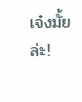เจ๋งมั้ยล่ะ!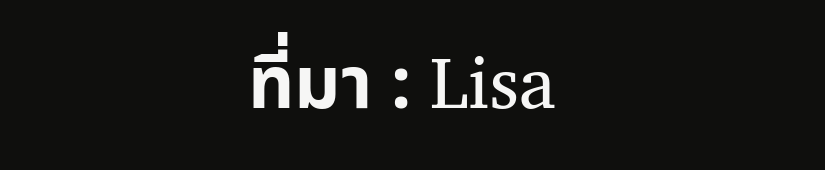ที่มา : Lisa